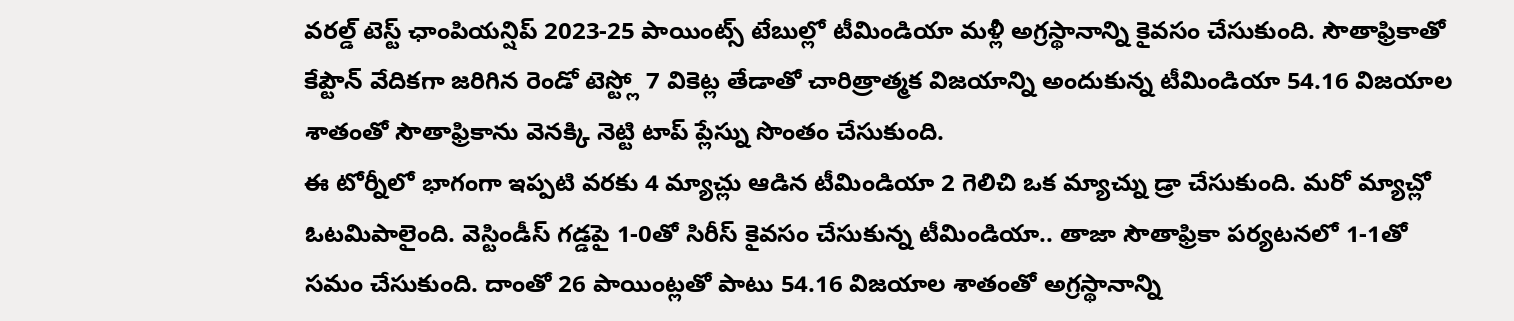వరల్డ్ టెస్ట్ ఛాంపియన్షిప్ 2023-25 పాయింట్స్ టేబుల్లో టీమిండియా మళ్లీ అగ్రస్థానాన్ని కైవసం చేసుకుంది. సౌతాఫ్రికాతో కేప్టౌన్ వేదికగా జరిగిన రెండో టెస్ట్లో 7 వికెట్ల తేడాతో చారిత్రాత్మక విజయాన్ని అందుకున్న టీమిండియా 54.16 విజయాల శాతంతో సౌతాఫ్రికాను వెనక్కి నెట్టి టాప్ ప్లేస్ను సొంతం చేసుకుంది.
ఈ టోర్నీలో భాగంగా ఇప్పటి వరకు 4 మ్యాచ్లు ఆడిన టీమిండియా 2 గెలిచి ఒక మ్యాచ్ను డ్రా చేసుకుంది. మరో మ్యాచ్లో ఓటమిపాలైంది. వెస్టిండీస్ గడ్డపై 1-0తో సిరీస్ కైవసం చేసుకున్న టీమిండియా.. తాజా సౌతాఫ్రికా పర్యటనలో 1-1తో సమం చేసుకుంది. దాంతో 26 పాయింట్లతో పాటు 54.16 విజయాల శాతంతో అగ్రస్థానాన్ని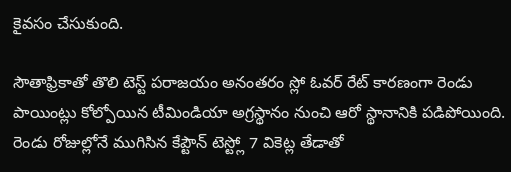కైవసం చేసుకుంది.

సౌతాఫ్రికాతో తొలి టెస్ట్ పరాజయం అనంతరం స్లో ఓవర్ రేట్ కారణంగా రెండు పాయింట్లు కోల్పోయిన టీమిండియా అగ్రస్థానం నుంచి ఆరో స్థానానికి పడిపోయింది. రెండు రోజుల్లోనే ముగిసిన కేప్టౌన్ టెస్ట్లో 7 వికెట్ల తేడాతో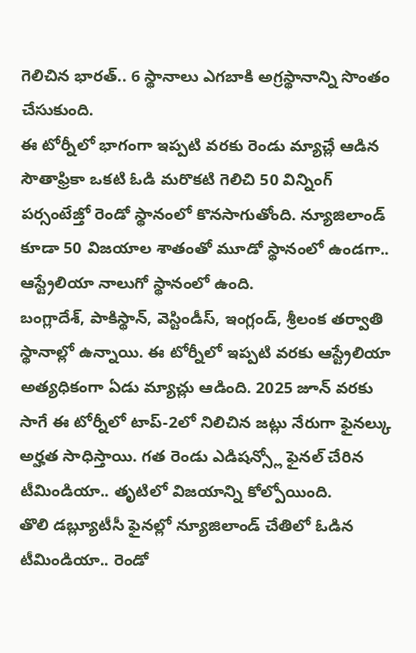గెలిచిన భారత్.. 6 స్థానాలు ఎగబాకి అగ్రస్థానాన్ని సొంతం చేసుకుంది.
ఈ టోర్నీలో భాగంగా ఇప్పటి వరకు రెండు మ్యాచ్లే ఆడిన సౌతాఫ్రికా ఒకటి ఓడి మరొకటి గెలిచి 50 విన్నింగ్ పర్సంటేజ్తో రెండో స్థానంలో కొనసాగుతోంది. న్యూజిలాండ్ కూడా 50 విజయాల శాతంతో మూడో స్థానంలో ఉండగా.. ఆస్ట్రేలియా నాలుగో స్థానంలో ఉంది.
బంగ్లాదేశ్, పాకిస్థాన్, వెస్టిండీస్, ఇంగ్లండ్, శ్రీలంక తర్వాతి స్థానాల్లో ఉన్నాయి. ఈ టోర్నీలో ఇప్పటి వరకు ఆస్ట్రేలియా అత్యధికంగా ఏడు మ్యాచ్లు ఆడింది. 2025 జూన్ వరకు సాగే ఈ టోర్నీలో టాప్-2లో నిలిచిన జట్లు నేరుగా ఫైనల్కు అర్హత సాధిస్తాయి. గత రెండు ఎడిషన్స్లో ఫైనల్ చేరిన టీమిండియా.. తృటిలో విజయాన్ని కోల్పోయింది.
తొలి డబ్ల్యూటీసీ ఫైనల్లో న్యూజిలాండ్ చేతిలో ఓడిన టీమిండియా.. రెండో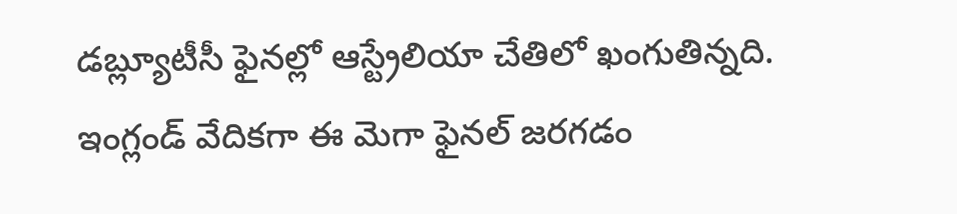డబ్ల్యూటీసీ ఫైనల్లో ఆస్ట్రేలియా చేతిలో ఖంగుతిన్నది. ఇంగ్లండ్ వేదికగా ఈ మెగా ఫైనల్ జరగడం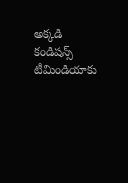అక్కడి కండిషన్స్ టీమిండియాకు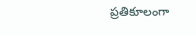ప్రతికూలంగా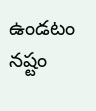ఉండటం నష్టం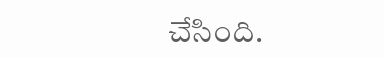చేసింది.